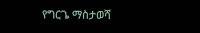የግርጌ ማስታወሻ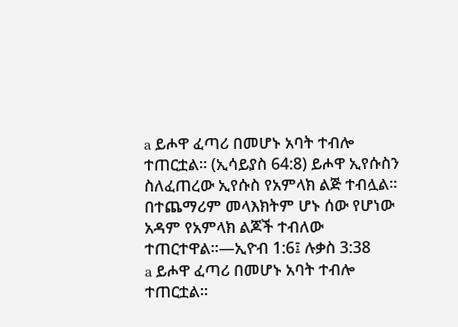a ይሖዋ ፈጣሪ በመሆኑ አባት ተብሎ ተጠርቷል። (ኢሳይያስ 64:8) ይሖዋ ኢየሱስን ስለፈጠረው ኢየሱስ የአምላክ ልጅ ተብሏል። በተጨማሪም መላእክትም ሆኑ ሰው የሆነው አዳም የአምላክ ልጆች ተብለው ተጠርተዋል።—ኢዮብ 1:6፤ ሉቃስ 3:38
a ይሖዋ ፈጣሪ በመሆኑ አባት ተብሎ ተጠርቷል።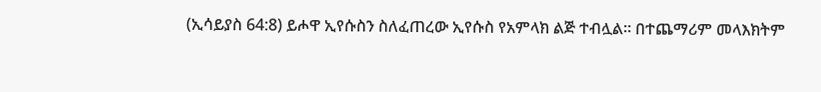(ኢሳይያስ 64:8) ይሖዋ ኢየሱስን ስለፈጠረው ኢየሱስ የአምላክ ልጅ ተብሏል። በተጨማሪም መላእክትም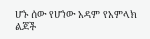ሆኑ ሰው የሆነው አዳም የአምላክ ልጆች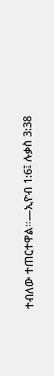ተብለው ተጠርተዋል።—ኢዮብ 1:6፤ ሉቃስ 3:38